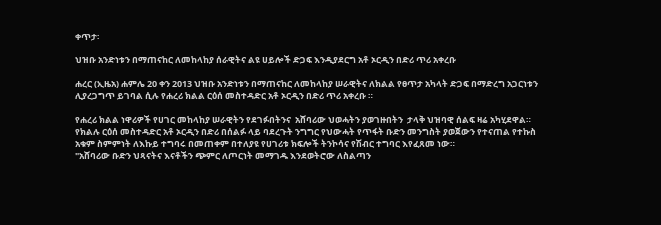ቀጥታ፡

ህዝቡ አንድነቱን በማጠናከር ለመከላከያ ሰራዊትና ልዩ ሀይሎች ድጋፍ እንዲያደርግ አቶ ኦርዲን በድሪ ጥሪ አቀረቡ

ሐረር (ኢዜአ) ሐምሌ 20 ቀን 2013 ህዝቡ አንድነቱን በማጠናከር ለመከላከያ ሠራዊትና ለክልል የፀጥታ አካላት ድጋፍ በማድረግ አጋርነቱን ሊያረጋግጥ ይገባል ሲሉ የሐረሪ ክልል ርዕሰ መስተዳድር አቶ ኦርዲን በድሪ ጥሪ አቀረቡ ።

የሐረሪ ክልል ነዋሪዎች የሀገር መከላከያ ሠራዊትን የደገፉበትንና  አሸባሪው ህወሓትን ያወገዙበትን  ታላቅ ህዝባዊ ሰልፍ ዛሬ አካሂደዋል።
የክልሉ ርዕሰ መስተዳድር አቶ ኦርዲን በድሪ በሰልፉ ላይ ባደረጉት ንግግር የህውሓት የጥፋት ቡድን መንግስት ያወጀውን የተናጠል የተኩስ አቁም ስምምነት ለእኩይ ተግባሩ በመጠቀም በተለያዩ የሀገሪቱ ክፍሎች ትንኮሳና የሽብር ተግባር እየፈጸመ ነው።
"አሸባሪው ቡድን ህጻናትና እናቶችን ጭምር ለጦርነት መማገዱ እንደወትሮው ለስልጣን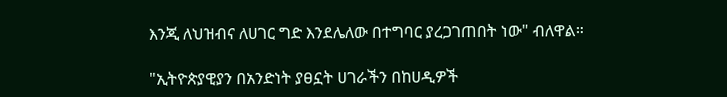እንጂ ለህዝብና ለሀገር ግድ እንደሌለው በተግባር ያረጋገጠበት ነው" ብለዋል።

"ኢትዮጵያዊያን በአንድነት ያፀኗት ሀገራችን በከሀዲዎች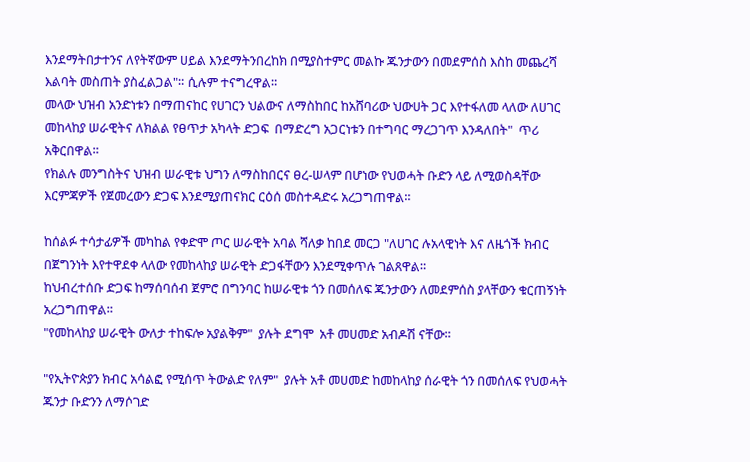እንደማትበታተንና ለየትኛውም ሀይል እንደማትንበረከክ በሚያስተምር መልኩ ጁንታውን በመደምሰስ እስከ መጨረሻ እልባት መስጠት ያስፈልጋል"። ሲሉም ተናግረዋል።
መላው ህዝብ አንድነቱን በማጠናከር የሀገርን ህልውና ለማስከበር ከአሸባሪው ህውሀት ጋር እየተፋለመ ላለው ለሀገር መከላከያ ሠራዊትና ለክልል የፀጥታ አካላት ድጋፍ  በማድረግ አጋርነቱን በተግባር ማረጋገጥ እንዳለበት"  ጥሪ አቅርበዋል።
የክልሉ መንግስትና ህዝብ ሠራዊቱ ህግን ለማስከበርና ፀረ-ሠላም በሆነው የህወሓት ቡድን ላይ ለሚወስዳቸው እርምጃዎች የጀመረውን ድጋፍ እንደሚያጠናክር ርዕሰ መስተዳድሩ አረጋግጠዋል።

ከሰልፉ ተሳታፊዎች መካከል የቀድሞ ጦር ሠራዊት አባል ሻለቃ ከበደ መርጋ "ለሀገር ሉአላዊነት እና ለዜጎች ክብር በጀግንነት እየተዋደቀ ላለው የመከላከያ ሠራዊት ድጋፋቸውን እንደሚቀጥሉ ገልጸዋል።
ከህብረተሰቡ ድጋፍ ከማሰባሰብ ጀምሮ በግንባር ከሠራዊቱ ጎን በመሰለፍ ጁንታውን ለመደምሰስ ያላቸውን ቁርጠኝነት አረጋግጠዋል።
"የመከላከያ ሠራዊት ውለታ ተከፍሎ አያልቅም"  ያሉት ደግሞ  አቶ መሀመድ አብዶሽ ናቸው።

"የኢትዮጵያን ክብር አሳልፎ የሚሰጥ ትውልድ የለም"  ያሉት አቶ መሀመድ ከመከላከያ ሰራዊት ጎን በመሰለፍ የህወሓት ጁንታ ቡድንን ለማሶገድ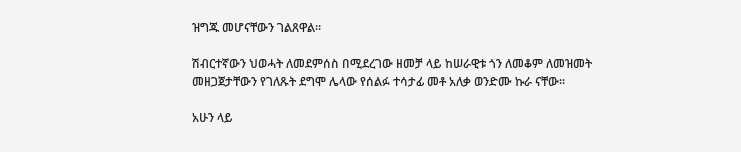ዝግጁ መሆናቸውን ገልጸዋል።

ሽብርተኛውን ህወሓት ለመደምሰስ በሚደረገው ዘመቻ ላይ ከሠራዊቱ ጎን ለመቆም ለመዝመት መዘጋጀታቸውን የገለጹት ደግሞ ሌላው የሰልፉ ተሳታፊ መቶ አለቃ ወንድሙ ኩራ ናቸው።

አሁን ላይ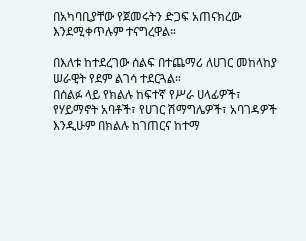በአካባቢያቸው የጀመሩትን ድጋፍ አጠናክረው እንደሚቀጥሉም ተናግረዋል።

በእለቱ ከተደረገው ሰልፍ በተጨማሪ ለሀገር መከላከያ ሠራዊት የደም ልገሳ ተደርጓል።
በሰልፉ ላይ የክልሉ ከፍተኛ የሥራ ሀላፊዎች፣ የሃይማኖት አባቶች፣ የሀገር ሽማግሌዎች፣ አባገዳዎች እንዲሁም በክልሉ ከገጠርና ከተማ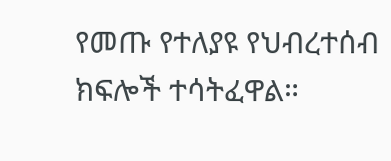የመጡ የተለያዩ የህብረተሰብ ክፍሎች ተሳትፈዋል።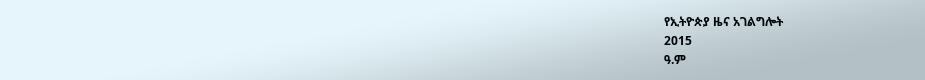የኢትዮጵያ ዜና አገልግሎት
2015
ዓ.ም